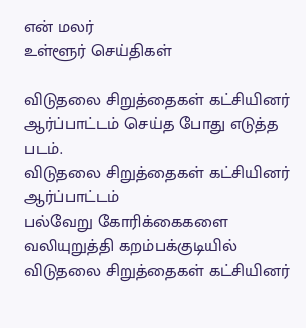என் மலர்
உள்ளூர் செய்திகள்

விடுதலை சிறுத்தைகள் கட்சியினர் ஆர்ப்பாட்டம் செய்த போது எடுத்த படம்.
விடுதலை சிறுத்தைகள் கட்சியினர் ஆர்ப்பாட்டம்
பல்வேறு கோரிக்கைகளை வலியுறுத்தி கறம்பக்குடியில் விடுதலை சிறுத்தைகள் கட்சியினர்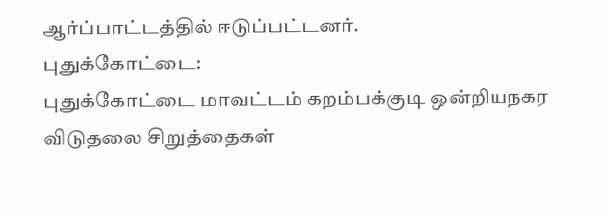ஆர்ப்பாட்டத்தில் ஈடுப்பட்டனர்.
புதுக்கோட்டை:
புதுக்கோட்டை மாவட்டம் கறம்பக்குடி ஒன்றியநகர விடுதலை சிறுத்தைகள்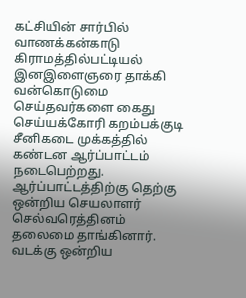கட்சியின் சார்பில் வாணக்கன்காடு கிராமத்தில்பட்டியல் இனஇளைஞரை தாக்கி வன்கொடுமை செய்தவர்களை கைது செய்யக்கோரி கறம்பக்குடி சீனிகடை முக்கத்தில் கண்டன ஆர்ப்பாட்டம் நடைபெற்றது.
ஆர்ப்பாட்டத்திற்கு தெற்கு ஒன்றிய செயலாளர் செல்வரெத்தினம் தலைமை தாங்கினார். வடக்கு ஒன்றிய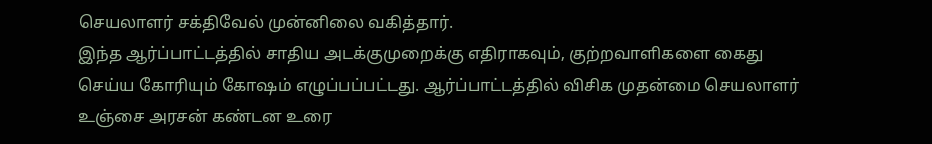செயலாளர் சக்திவேல் முன்னிலை வகித்தார்.
இந்த ஆர்ப்பாட்டத்தில் சாதிய அடக்குமுறைக்கு எதிராகவும், குற்றவாளிகளை கைது செய்ய கோரியும் கோஷம் எழுப்பப்பட்டது. ஆர்ப்பாட்டத்தில் விசிக முதன்மை செயலாளர் உஞ்சை அரசன் கண்டன உரை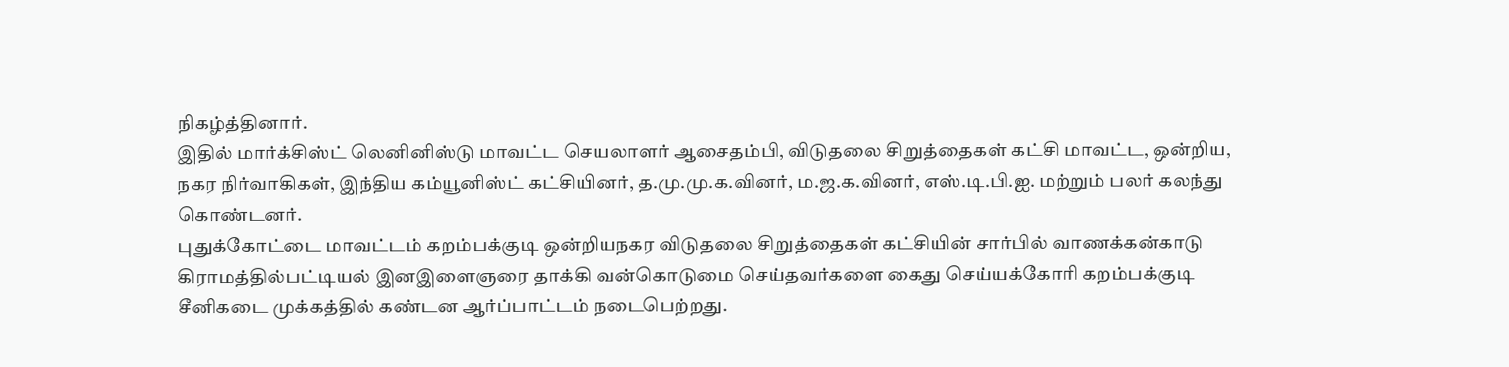நிகழ்த்தினார்.
இதில் மார்க்சிஸ்ட் லெனினிஸ்டு மாவட்ட செயலாளர் ஆசைதம்பி, விடுதலை சிறுத்தைகள் கட்சி மாவட்ட, ஒன்றிய, நகர நிர்வாகிகள், இந்திய கம்யூனிஸ்ட் கட்சியினர், த.மு.மு.க.வினர், ம.ஜ.க.வினர், எஸ்.டி.பி.ஐ. மற்றும் பலர் கலந்து கொண்டனர்.
புதுக்கோட்டை மாவட்டம் கறம்பக்குடி ஒன்றியநகர விடுதலை சிறுத்தைகள் கட்சியின் சார்பில் வாணக்கன்காடு கிராமத்தில்பட்டியல் இனஇளைஞரை தாக்கி வன்கொடுமை செய்தவர்களை கைது செய்யக்கோரி கறம்பக்குடி சீனிகடை முக்கத்தில் கண்டன ஆர்ப்பாட்டம் நடைபெற்றது.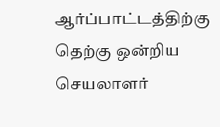ஆர்ப்பாட்டத்திற்கு தெற்கு ஒன்றிய செயலாளர்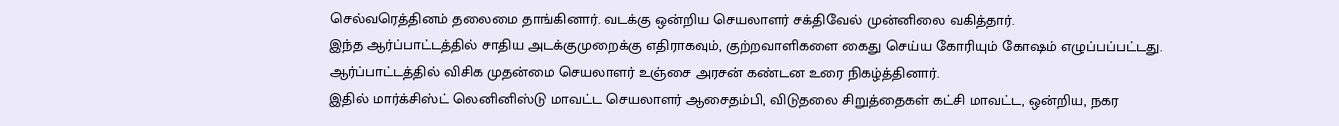செல்வரெத்தினம் தலைமை தாங்கினார். வடக்கு ஒன்றிய செயலாளர் சக்திவேல் முன்னிலை வகித்தார்.
இந்த ஆர்ப்பாட்டத்தில் சாதிய அடக்குமுறைக்கு எதிராகவும், குற்றவாளிகளை கைது செய்ய கோரியும் கோஷம் எழுப்பப்பட்டது. ஆர்ப்பாட்டத்தில் விசிக முதன்மை செயலாளர் உஞ்சை அரசன் கண்டன உரை நிகழ்த்தினார்.
இதில் மார்க்சிஸ்ட் லெனினிஸ்டு மாவட்ட செயலாளர் ஆசைதம்பி, விடுதலை சிறுத்தைகள் கட்சி மாவட்ட, ஒன்றிய, நகர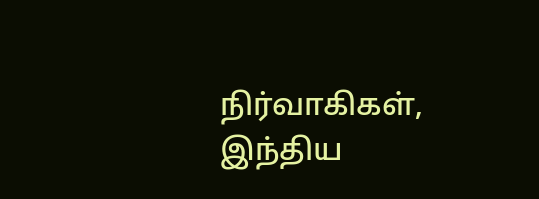நிர்வாகிகள், இந்திய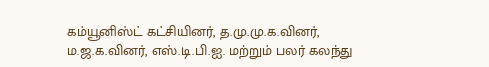கம்யூனிஸ்ட் கட்சியினர், த.மு.மு.க.வினர், ம.ஜ.க.வினர், எஸ்.டி.பி.ஐ. மற்றும் பலர் கலந்து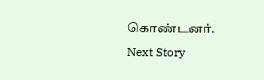கொண்டனர்.
Next Story